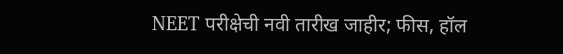NEET परीक्षेची नवी तारीख जाहीर; फीस, हॉल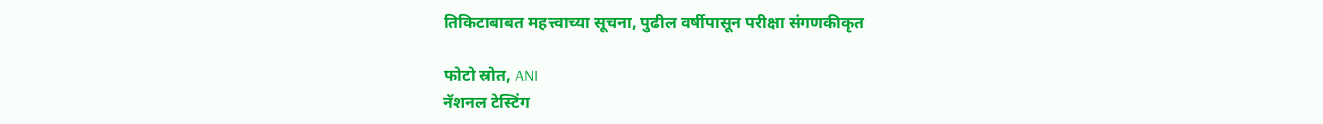तिकिटाबाबत महत्त्वाच्या सूचना, पुढील वर्षीपासून परीक्षा संगणकीकृत

फोटो स्रोत, ANI
नॅशनल टेस्टिंग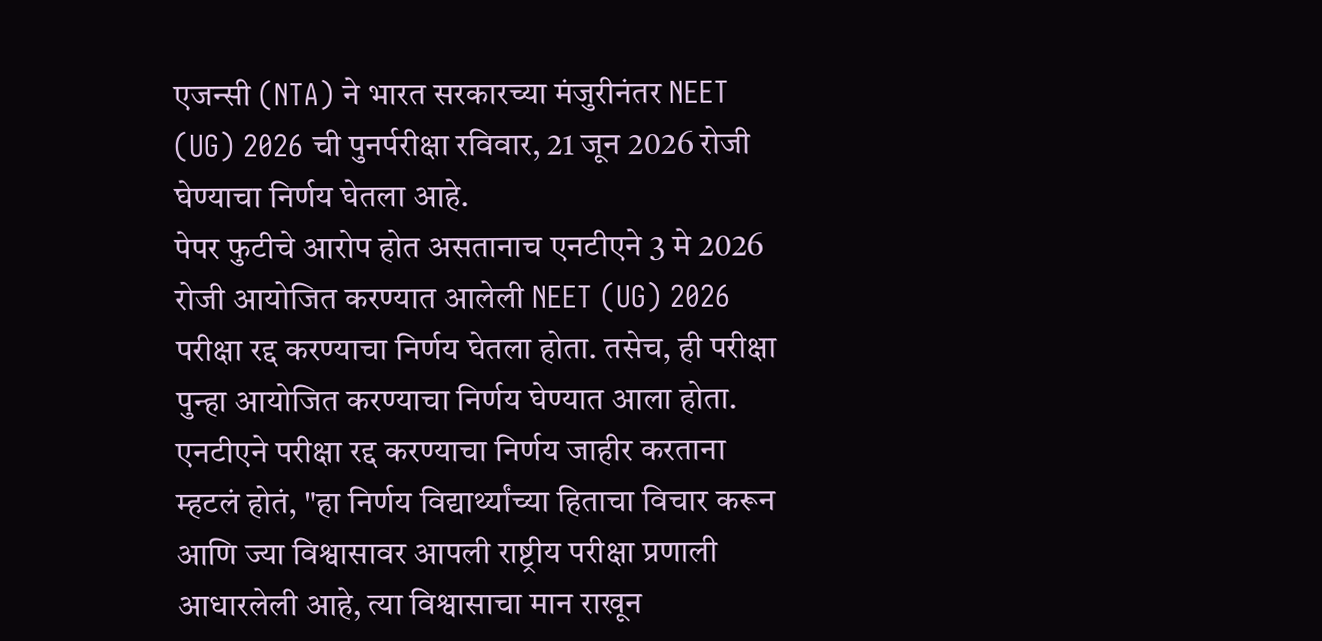एजन्सी (NTA) ने भारत सरकारच्या मंजुरीनंतर NEET (UG) 2026 ची पुनर्परीक्षा रविवार, 21 जून 2026 रोजी घेण्याचा निर्णय घेतला आहे.
पेपर फुटीचे आरोप होत असतानाच एनटीएने 3 मे 2026 रोजी आयोजित करण्यात आलेली NEET (UG) 2026 परीक्षा रद्द करण्याचा निर्णय घेतला होता. तसेच, ही परीक्षा पुन्हा आयोजित करण्याचा निर्णय घेण्यात आला होता.
एनटीएने परीक्षा रद्द करण्याचा निर्णय जाहीर करताना म्हटलं होतं, "हा निर्णय विद्यार्थ्यांच्या हिताचा विचार करून आणि ज्या विश्वासावर आपली राष्ट्रीय परीक्षा प्रणाली आधारलेली आहे, त्या विश्वासाचा मान राखून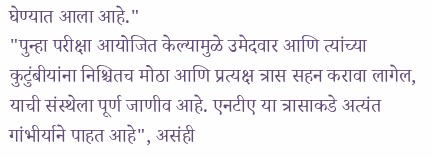घेण्यात आला आहे."
"पुन्हा परीक्षा आयोजित केल्यामुळे उमेदवार आणि त्यांच्या कुटुंबीयांना निश्चितच मोठा आणि प्रत्यक्ष त्रास सहन करावा लागेल, याची संस्थेला पूर्ण जाणीव आहे. एनटीए या त्रासाकडे अत्यंत गांभीर्याने पाहत आहे", असंही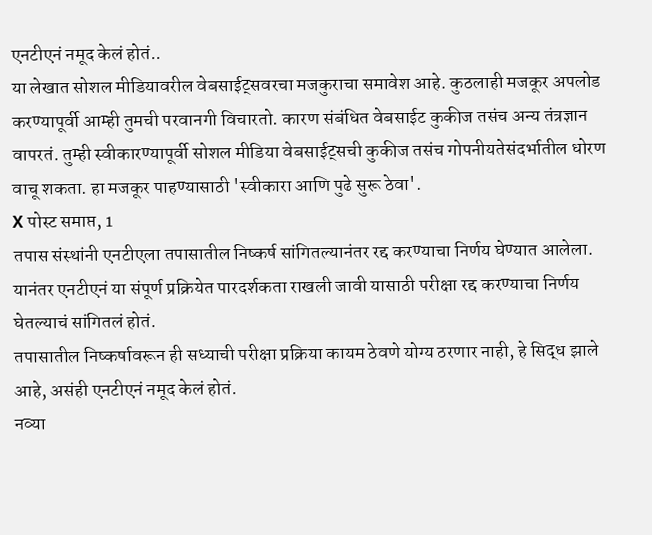एनटीएनं नमूद केलं होतं..
या लेखात सोशल मीडियावरील वेबसाईट्सवरचा मजकुराचा समावेश आहे. कुठलाही मजकूर अपलोड करण्यापूर्वी आम्ही तुमची परवानगी विचारतो. कारण संबंधित वेबसाईट कुकीज तसंच अन्य तंत्रज्ञान वापरतं. तुम्ही स्वीकारण्यापूर्वी सोशल मीडिया वेबसाईट्सची कुकीज तसंच गोपनीयतेसंदर्भातील धोरण वाचू शकता. हा मजकूर पाहण्यासाठी 'स्वीकारा आणि पुढे सुरू ठेवा'.
X पोस्ट समाप्त, 1
तपास संस्थांनी एनटीएला तपासातील निष्कर्ष सांगितल्यानंतर रद्द करण्याचा निर्णय घेण्यात आलेला. यानंतर एनटीएनं या संपूर्ण प्रक्रियेत पारदर्शकता राखली जावी यासाठी परीक्षा रद्द करण्याचा निर्णय घेतल्याचं सांगितलं होतं.
तपासातील निष्कर्षावरून ही सध्याची परीक्षा प्रक्रिया कायम ठेवणे योग्य ठरणार नाही, हे सिद्ध झाले आहे, असंही एनटीएनं नमूद केलं होतं.
नव्या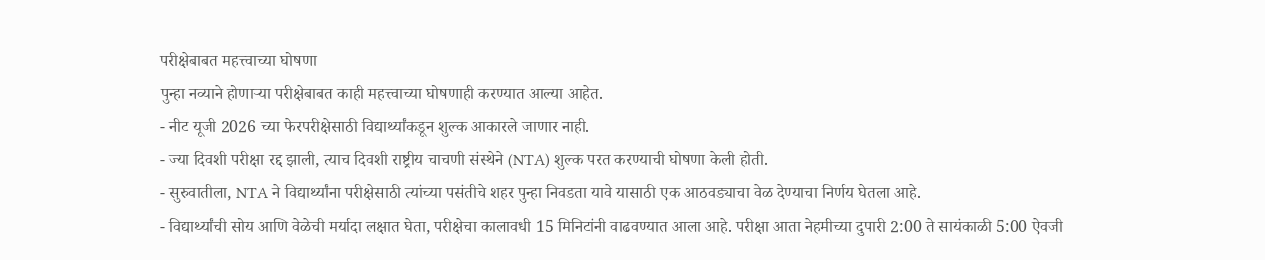परीक्षेबाबत महत्त्वाच्या घोषणा
पुन्हा नव्याने होणाऱ्या परीक्षेबाबत काही महत्त्वाच्या घोषणाही करण्यात आल्या आहेत.
- नीट यूजी 2026 च्या फेरपरीक्षेसाठी विद्यार्थ्यांकडून शुल्क आकारले जाणार नाही.
- ज्या दिवशी परीक्षा रद्द झाली, त्याच दिवशी राष्ट्रीय चाचणी संस्थेने (NTA) शुल्क परत करण्याची घोषणा केली होती.
- सुरुवातीला, NTA ने विद्यार्थ्यांना परीक्षेसाठी त्यांच्या पसंतीचे शहर पुन्हा निवडता यावे यासाठी एक आठवड्याचा वेळ देण्याचा निर्णय घेतला आहे.
- विद्यार्थ्यांची सोय आणि वेळेची मर्यादा लक्षात घेता, परीक्षेचा कालावधी 15 मिनिटांनी वाढवण्यात आला आहे. परीक्षा आता नेहमीच्या दुपारी 2:00 ते सायंकाळी 5:00 ऐवजी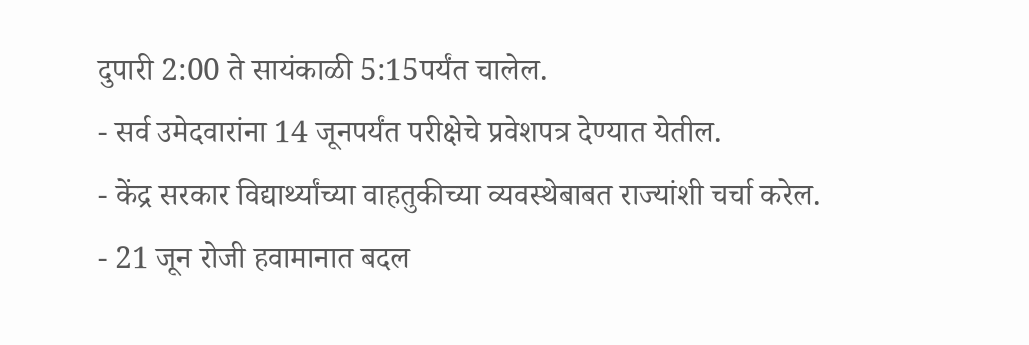दुपारी 2:00 ते सायंकाळी 5:15पर्यंत चालेल.
- सर्व उमेदवारांना 14 जूनपर्यंत परीक्षेचे प्रवेशपत्र देण्यात येतील.
- केंद्र सरकार विद्यार्थ्यांच्या वाहतुकीच्या व्यवस्थेबाबत राज्यांशी चर्चा करेल.
- 21 जून रोजी हवामानात बदल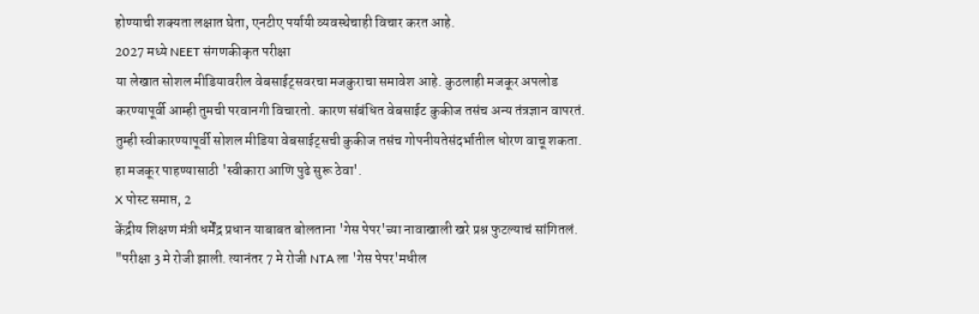होण्याची शक्यता लक्षात घेता, एनटीए पर्यायी व्यवस्थेचाही विचार करत आहे.
2027 मध्ये NEET संगणकीकृत परीक्षा
या लेखात सोशल मीडियावरील वेबसाईट्सवरचा मजकुराचा समावेश आहे. कुठलाही मजकूर अपलोड करण्यापूर्वी आम्ही तुमची परवानगी विचारतो. कारण संबंधित वेबसाईट कुकीज तसंच अन्य तंत्रज्ञान वापरतं. तुम्ही स्वीकारण्यापूर्वी सोशल मीडिया वेबसाईट्सची कुकीज तसंच गोपनीयतेसंदर्भातील धोरण वाचू शकता. हा मजकूर पाहण्यासाठी 'स्वीकारा आणि पुढे सुरू ठेवा'.
X पोस्ट समाप्त, 2
केंद्रीय शिक्षण मंत्री धर्मेंद्र प्रधान याबाबत बोलताना 'गेस पेपर'च्या नावाखाली खरे प्रश्न फुटल्याचं सांगितलं.
"परीक्षा 3 मे रोजी झाली. त्यानंतर 7 मे रोजी NTA ला 'गेस पेपर'मधील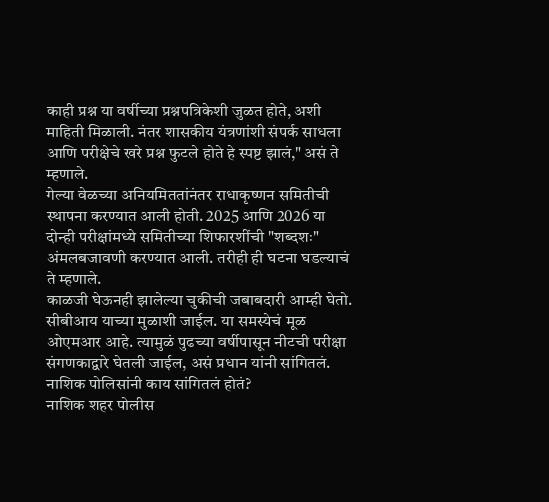काही प्रश्न या वर्षीच्या प्रश्नपत्रिकेशी जुळत होते, अशी माहिती मिळाली. नंतर शासकीय यंत्रणांशी संपर्क साधला आणि परीक्षेचे खरे प्रश्न फुटले होते हे स्पष्ट झालं," असं ते म्हणाले.
गेल्या वेळच्या अनियमिततांनंतर राधाकृष्णन समितीची स्थापना करण्यात आली होती. 2025 आणि 2026 या दोन्ही परीक्षांमध्ये समितीच्या शिफारशींची "शब्दशः" अंमलबजावणी करण्यात आली. तरीही ही घटना घडल्याचं ते म्हणाले.
काळजी घेऊनही झालेल्या चुकीची जबाबदारी आम्ही घेतो. सीबीआय याच्या मुळाशी जाईल. या समस्येचं मूळ ओएमआर आहे. त्यामुळं पुढच्या वर्षीपासून नीटची परीक्षा संगणकाद्वारे घेतली जाईल, असं प्रधान यांनी सांगितलं.
नाशिक पोलिसांनी काय सांगितलं होतं?
नाशिक शहर पोलीस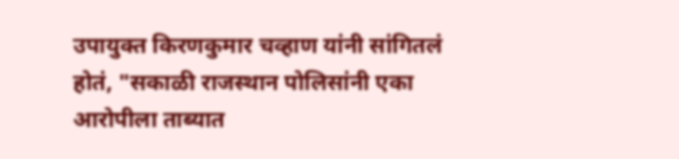उपायुक्त किरणकुमार चव्हाण यांनी सांगितलं होतं, "सकाळी राजस्थान पोलिसांनी एका आरोपीला ताब्यात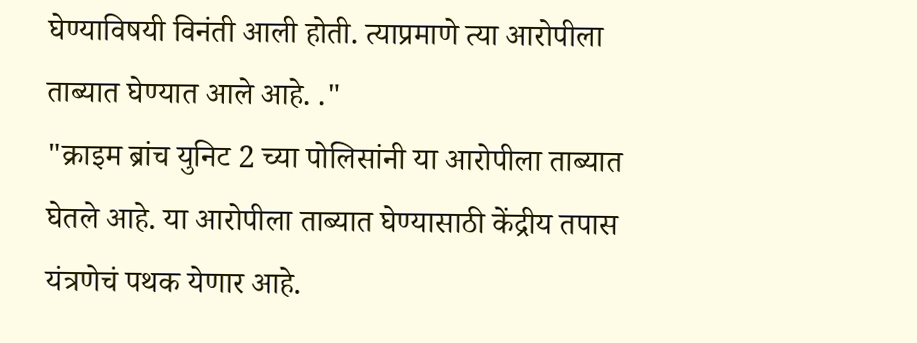घेण्याविषयी विनंती आली होती. त्याप्रमाणे त्या आरोपीला ताब्यात घेण्यात आले आहे. ."
"क्राइम ब्रांच युनिट 2 च्या पोलिसांनी या आरोपीला ताब्यात घेतले आहे. या आरोपीला ताब्यात घेण्यासाठी केंद्रीय तपास यंत्रणेचं पथक येणार आहे.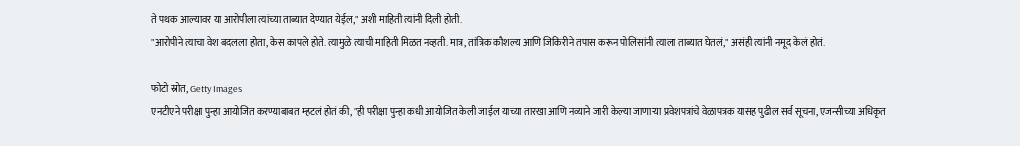ते पथक आल्यावर या आरोपीला त्यांच्या ताब्यात देण्यात येईल," अशी माहिती त्यांनी दिली होती.
"आरोपीने त्याचा वेश बदलला होता, केस कापले होते. त्यामुळे त्याची माहिती मिळत नव्हती. मात्र, तांत्रिक कौशल्य आणि जिकिरीने तपास करून पोलिसांनी त्याला ताब्यात घेतलं," असंही त्यांनी नमूद केलं होतं.

फोटो स्रोत, Getty Images
एनटीएने परीक्षा पुन्हा आयोजित करण्याबाबत म्हटलं होतं की, "ही परीक्षा पुन्हा कधी आयोजित केली जाईल याच्या तारखा आणि नव्याने जारी केल्या जाणाऱ्या प्रवेशपत्रांचे वेळापत्रक यासह पुढील सर्व सूचना, एजन्सीच्या अधिकृत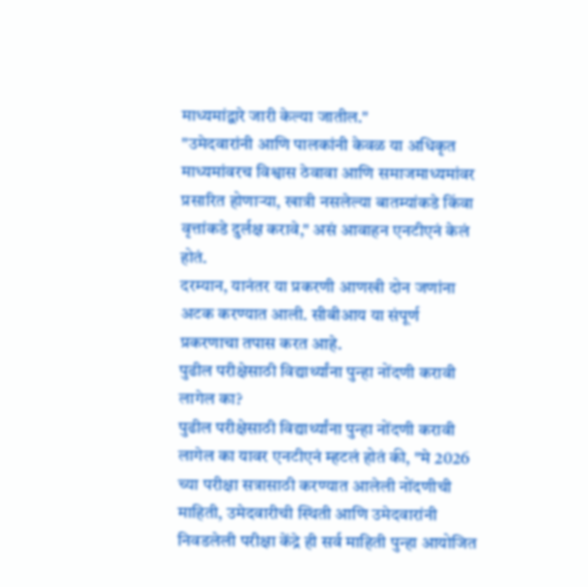माध्यमांद्वारे जारी केल्या जातील."
"उमेदवारांनी आणि पालकांनी केवळ या अधिकृत माध्यमांवरच विश्वास ठेवावा आणि समाजमाध्यमांवर प्रसारित होणाऱ्या, खात्री नसलेल्या बातम्यांकडे किंवा वृत्तांकडे दुर्लक्ष करावे," असं आवाहन एनटीएनं केलं होतं.
दरम्यान, यानंतर या प्रकरणी आणखी दोन जणांना अटक करण्यात आली. सीबीआय या संपूर्ण प्रकरणाचा तपास करत आहे.
पुढील परीक्षेसाठी विद्यार्थ्यांना पुन्हा नोंदणी करावी लागेल का?
पुढील परीक्षेसाठी विद्यार्थ्यांना पुन्हा नोंदणी करावी लागेल का यावर एनटीएनं म्हटलं होतं की, "मे 2026 च्या परीक्षा सत्रासाठी करण्यात आलेली नोंदणीची माहिती, उमेदवारीची स्थिती आणि उमेदवारांनी निवडलेली परीक्षा केंद्रे ही सर्व माहिती पुन्हा आयोजित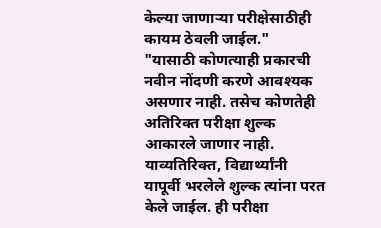केल्या जाणाऱ्या परीक्षेसाठीही कायम ठेवली जाईल."
"यासाठी कोणत्याही प्रकारची नवीन नोंदणी करणे आवश्यक असणार नाही. तसेच कोणतेही अतिरिक्त परीक्षा शुल्क आकारले जाणार नाही. याव्यतिरिक्त, विद्यार्थ्यांनी यापूर्वी भरलेले शुल्क त्यांना परत केले जाईल. ही परीक्षा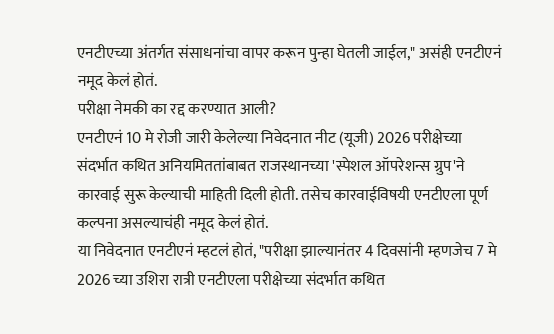एनटीएच्या अंतर्गत संसाधनांचा वापर करून पुन्हा घेतली जाईल," असंही एनटीएनं नमूद केलं होतं.
परीक्षा नेमकी का रद्द करण्यात आली?
एनटीएनं 10 मे रोजी जारी केलेल्या निवेदनात नीट (यूजी) 2026 परीक्षेच्या संदर्भात कथित अनियमिततांबाबत राजस्थानच्या 'स्पेशल ऑपरेशन्स ग्रुप'ने कारवाई सुरू केल्याची माहिती दिली होती. तसेच कारवाईविषयी एनटीएला पूर्ण कल्पना असल्याचंही नमूद केलं होतं.
या निवेदनात एनटीएनं म्हटलं होतं, "परीक्षा झाल्यानंतर 4 दिवसांनी म्हणजेच 7 मे 2026 च्या उशिरा रात्री एनटीएला परीक्षेच्या संदर्भात कथित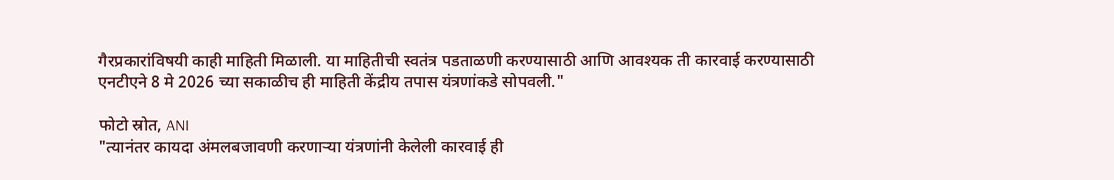गैरप्रकारांविषयी काही माहिती मिळाली. या माहितीची स्वतंत्र पडताळणी करण्यासाठी आणि आवश्यक ती कारवाई करण्यासाठी एनटीएने 8 मे 2026 च्या सकाळीच ही माहिती केंद्रीय तपास यंत्रणांकडे सोपवली."

फोटो स्रोत, ANI
"त्यानंतर कायदा अंमलबजावणी करणाऱ्या यंत्रणांनी केलेली कारवाई ही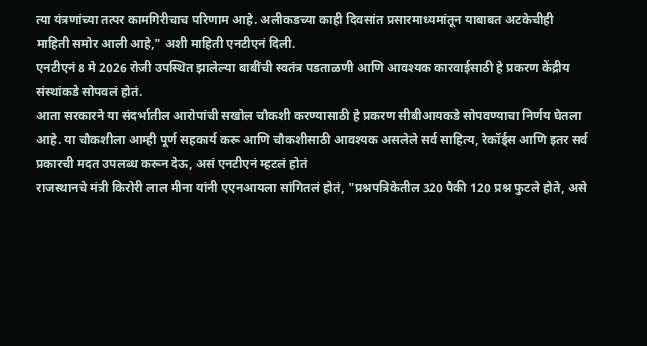त्या यंत्रणांच्या तत्पर कामगिरीचाच परिणाम आहे. अलीकडच्या काही दिवसांत प्रसारमाध्यमांतून याबाबत अटकेचीही माहिती समोर आली आहे," अशी माहिती एनटीएनं दिली.
एनटीएनं 8 मे 2026 रोजी उपस्थित झालेल्या बाबींची स्वतंत्र पडताळणी आणि आवश्यक कारवाईसाठी हे प्रकरण केंद्रीय संस्थांकडे सोपवलं होतं.
आता सरकारने या संदर्भातील आरोपांची सखोल चौकशी करण्यासाठी हे प्रकरण सीबीआयकडे सोपवण्याचा निर्णय घेतला आहे. या चौकशीला आम्ही पूर्ण सहकार्य करू आणि चौकशीसाठी आवश्यक असलेले सर्व साहित्य, रेकॉर्ड्स आणि इतर सर्व प्रकारची मदत उपलब्ध करून देऊ, असं एनटीएनं म्हटलं होतं
राजस्थानचे मंत्री किरोरी लाल मीना यांनी एएनआयला सांगितलं होतं, "प्रश्नपत्रिकेतील 320 पैकी 120 प्रश्न फुटले होते, असे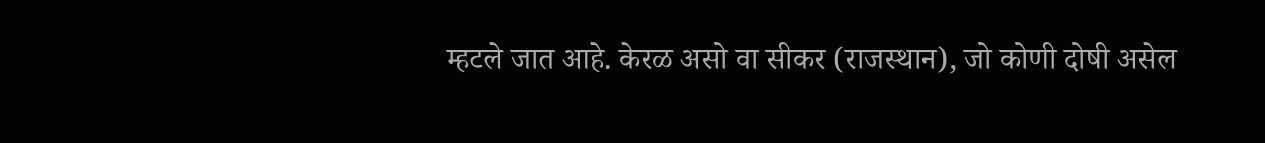म्हटले जात आहे. केरळ असो वा सीकर (राजस्थान), जो कोणी दोषी असेल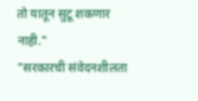तो यातून सुटू शकणार नाही."
"सरकारची संवेदनशीलता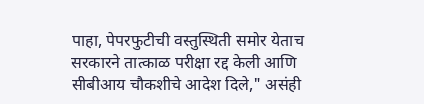पाहा, पेपरफुटीची वस्तुस्थिती समोर येताच सरकारने तात्काळ परीक्षा रद्द केली आणि सीबीआय चौकशीचे आदेश दिले," असंही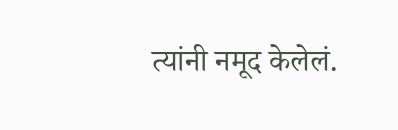त्यांनी नमूद केलेलं.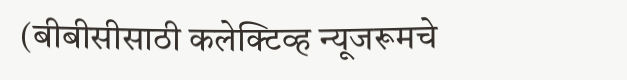(बीबीसीसाठी कलेक्टिव्ह न्यूजरूमचे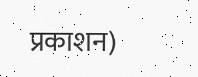प्रकाशन)